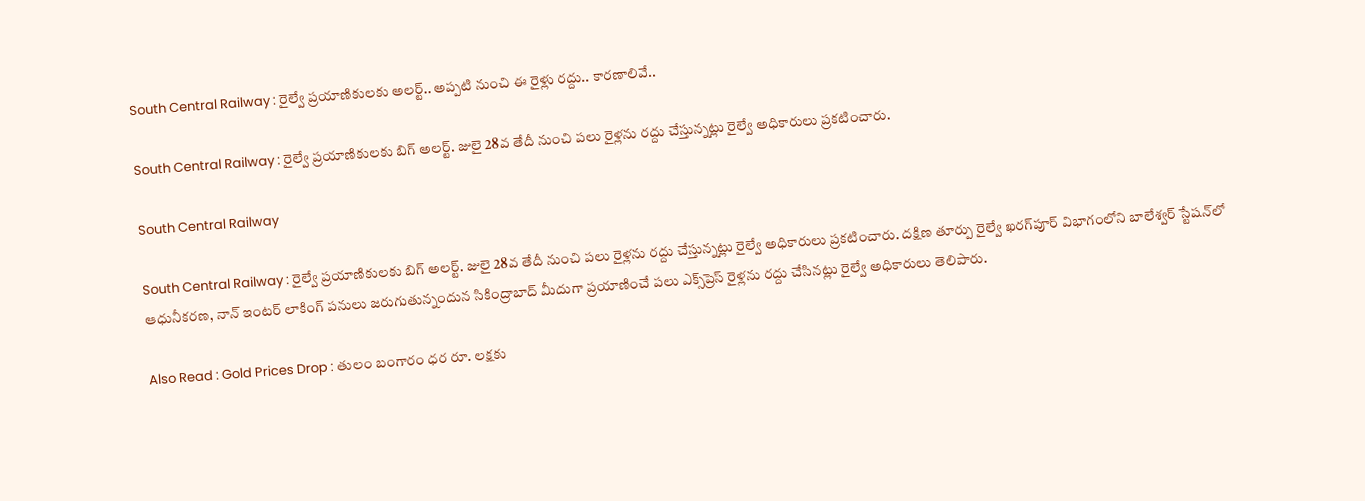South Central Railway : రైల్వే ప్రయాణికులకు అలర్ట్.. అప్పటి నుంచి ఈ రైళ్లు రద్దు.. కారణాలివే..

South Central Railway : రైల్వే ప్రయాణికులకు బిగ్ అలర్ట్. జులై 28వ తేదీ నుంచి పలు రైళ్లను రద్దు చేస్తున్నట్లు రైల్వే అధికారులు ప్రకటించారు.

South Central Railway

South Central Railway : రైల్వే ప్రయాణికులకు బిగ్ అలర్ట్. జులై 28వ తేదీ నుంచి పలు రైళ్లను రద్దు చేస్తున్నట్లు రైల్వే అధికారులు ప్రకటించారు. దక్షిణ తూర్పు రైల్వే ఖరగ్‌పూర్ విభాగంలోని బాలేశ్వర్ స్టేషన్‌లో ఆధునీకరణ, నాన్ ఇంటర్ లాకింగ్ పనులు జరుగుతున్నందున సికింద్రాబాద్ మీదుగా ప్రయాణించే పలు ఎక్స్‌ప్రెస్ రైళ్లను రద్దు చేసినట్లు రైల్వే అధికారులు తెలిపారు.

Also Read : Gold Prices Drop : తులం బంగారం ధర రూ. లక్షకు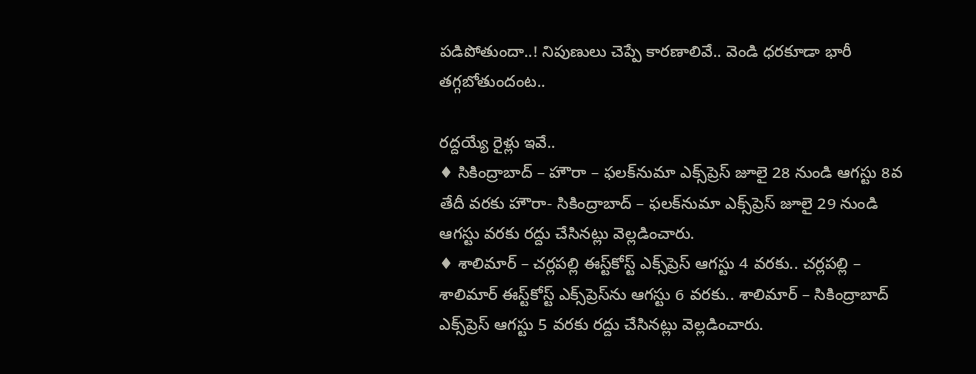పడిపోతుందా..! నిపుణులు చెప్పే కారణాలివే.. వెండి ధరకూడా భారీ తగ్గబోతుందంట..

రద్దయ్యే రైళ్లు ఇవే..
♦ సికింద్రాబాద్ – హౌరా – ఫలక్‌నుమా ఎక్స్‌ప్రెస్ జూలై 28 నుండి ఆగస్టు 8వ తేదీ వరకు హౌరా- సికింద్రాబాద్ – ఫలక్‌నుమా ఎక్స్‌ప్రెస్ జూలై 29 నుండి ఆగస్టు వరకు రద్దు చేసినట్లు వెల్లడించారు.
♦ శాలిమార్ – చర్లపల్లి ఈస్ట్‌కోస్ట్ ఎక్స్‌ప్రెస్ ఆగస్టు 4 వరకు.. చర్లపల్లి – శాలిమార్ ఈస్ట్‌కోస్ట్ ఎక్స్‌ప్రెస్‌ను ఆగస్టు 6 వరకు.. శాలిమార్ – సికింద్రాబాద్ ఎక్స్‌ప్రెస్ ఆగస్టు 5 వరకు రద్దు చేసినట్లు వెల్లడించారు.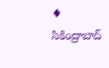♦ సికింద్రాబాద్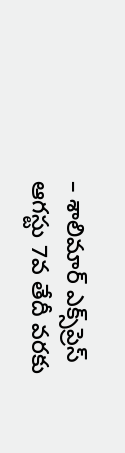– శాలిమార్ ఎక్స్‌ప్రెస్ ఆగస్టు 7వ తేదీ వరకు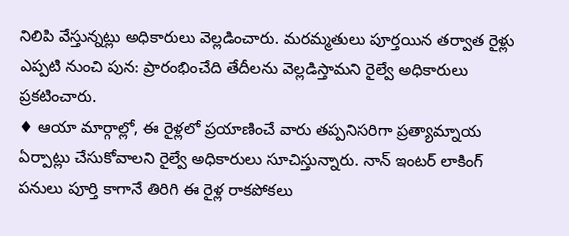నిలిపి వేస్తున్నట్లు అధికారులు వెల్లడించారు. మరమ్మతులు పూర్తయిన తర్వాత రైళ్లు ఎప్పటి నుంచి పున: ప్రారంభించేది తేదీలను వెల్లడిస్తామని రైల్వే అధికారులు ప్రకటించారు.
♦ ఆయా మార్గాల్లో, ఈ రైళ్లలో ప్రయాణించే వారు తప్పనిసరిగా ప్రత్యామ్నాయ ఏర్పాట్లు చేసుకోవాలని రైల్వే అధికారులు సూచిస్తున్నారు. నాన్ ఇంటర్ లాకింగ్ పనులు పూర్తి కాగానే తిరిగి ఈ రైళ్ల రాకపోకలు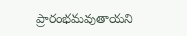ప్రారంభమవుతాయని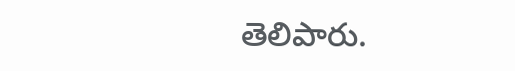తెలిపారు.